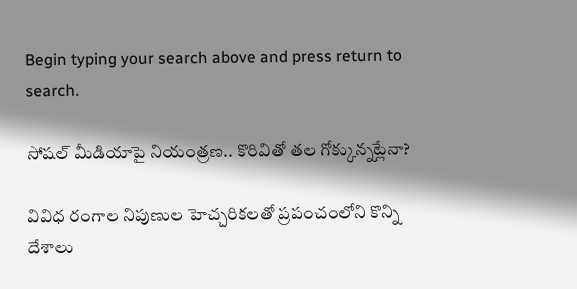Begin typing your search above and press return to search.

సోషల్ మీడియాపై నియంత్రణ.. కొరివితో తల గోక్కున్నట్లేనా?

వివిధ రంగాల నిపుణుల హెచ్చరికలతో ప్రపంచంలోని కొన్ని దేశాలు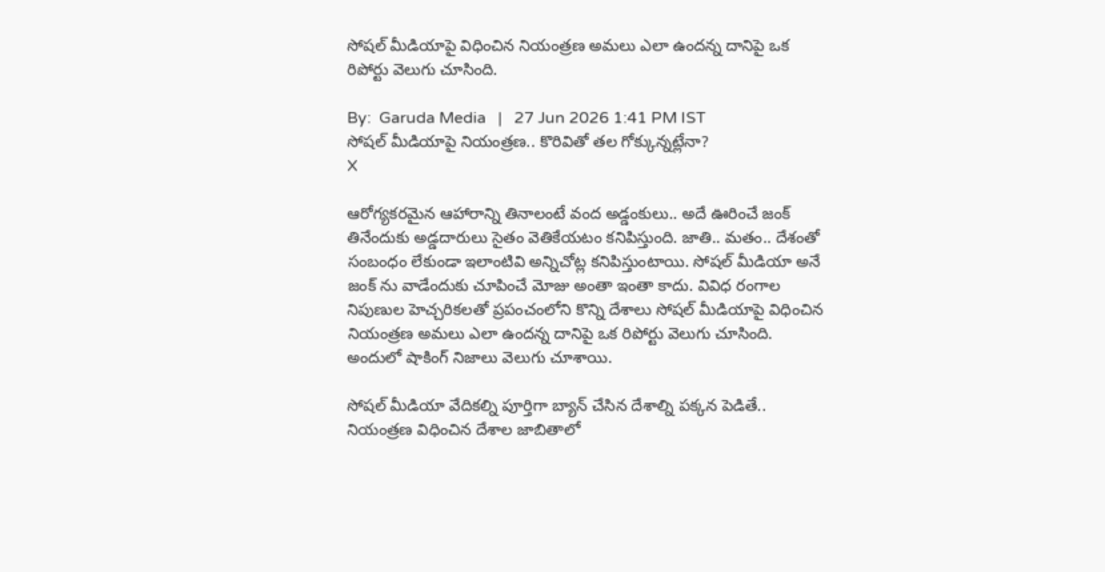సోషల్ మీడియాపై విధించిన నియంత్రణ అమలు ఎలా ఉందన్న దానిపై ఒక రిపోర్టు వెలుగు చూసింది.

By:  Garuda Media   |   27 Jun 2026 1:41 PM IST
సోషల్ మీడియాపై నియంత్రణ.. కొరివితో తల గోక్కున్నట్లేనా?
X

ఆరోగ్యకరమైన ఆహారాన్ని తినాలంటే వంద అడ్డంకులు.. అదే ఊరించే జంక్ తినేందుకు అడ్డదారులు సైతం వెతికేయటం కనిపిస్తుంది. జాతి.. మతం.. దేశంతో సంబంధం లేకుండా ఇలాంటివి అన్నిచోట్ల కనిపిస్తుంటాయి. సోషల్ మీడియా అనే జంక్ ను వాడేందుకు చూపించే మోజు అంతా ఇంతా కాదు. వివిధ రంగాల నిపుణుల హెచ్చరికలతో ప్రపంచంలోని కొన్ని దేశాలు సోషల్ మీడియాపై విధించిన నియంత్రణ అమలు ఎలా ఉందన్న దానిపై ఒక రిపోర్టు వెలుగు చూసింది. అందులో షాకింగ్ నిజాలు వెలుగు చూశాయి.

సోషల్ మీడియా వేదికల్ని పూర్తిగా బ్యాన్ చేసిన దేశాల్ని పక్కన పెడితే.. నియంత్రణ విధించిన దేశాల జాబితాలో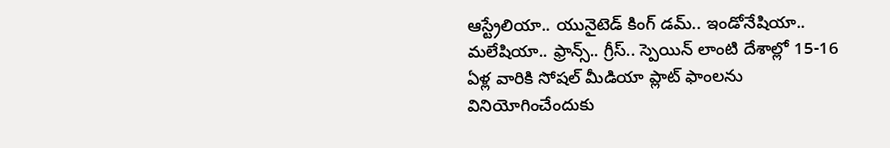ఆస్ట్రేలియా.. యునైటెడ్ కింగ్ డమ్.. ఇండోనేషియా.. మలేషియా.. ఫ్రాన్స్.. గ్రీస్.. స్పెయిన్ లాంటి దేశాల్లో 15-16 ఏళ్ల వారికి సోషల్ మీడియా ప్లాట్ ఫాంలను వినియోగించేందుకు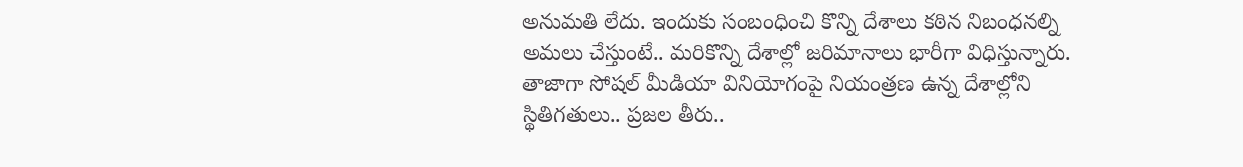అనుమతి లేదు. ఇందుకు సంబంధించి కొన్ని దేశాలు కఠిన నిబంధనల్ని అమలు చేస్తుంటే.. మరికొన్ని దేశాల్లో జరిమానాలు భారీగా విధిస్తున్నారు. తాజాగా సోషల్ మీడియా వినియోగంపై నియంత్రణ ఉన్న దేశాల్లోని స్థితిగతులు.. ప్రజల తీరు..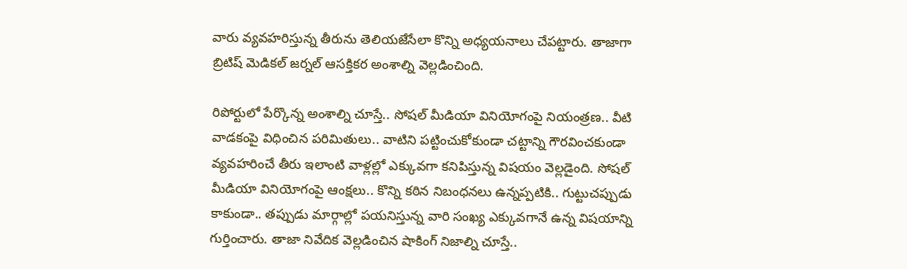వారు వ్యవహరిస్తున్న తీరును తెలియజేసేలా కొన్ని అధ్యయనాలు చేపట్టారు. తాజాగా బ్రిటిష్ మెడికల్ జర్నల్ ఆసక్తికర అంశాల్ని వెల్లడించింది.

రిపోర్టులో పేర్కొన్న అంశాల్ని చూస్తే.. సోషల్ మీడియా వినియోగంపై నియంత్రణ.. వీటి వాడకంపై విధించిన పరిమితులు.. వాటిని పట్టించుకోకుండా చట్టాన్ని గౌరవించకుండా వ్యవహరించే తీరు ఇలాంటి వాళ్లల్లో ఎక్కువగా కనిపిస్తున్న విషయం వెల్లడైంది. సోషల్ మీడియా వినియోగంపై ఆంక్షలు.. కొన్ని కఠిన నిబంధనలు ఉన్నప్పటికి.. గుట్టుచప్పుడు కాకుండా.. తప్పుడు మార్గాల్లో పయనిస్తున్న వారి సంఖ్య ఎక్కువగానే ఉన్న విషయాన్ని గుర్తించారు. తాజా నివేదిక వెల్లడించిన షాకింగ్ నిజాల్ని చూస్తే..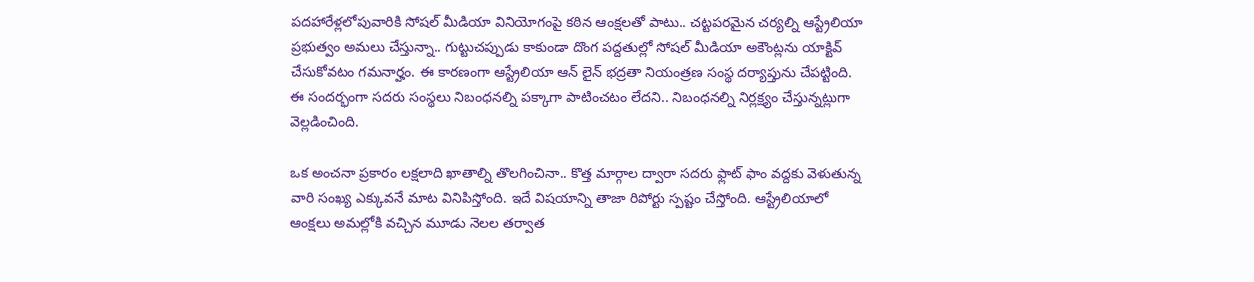పదహారేళ్లలోపువారికి సోషల్ మీడియా వినియోగంపై కఠిన ఆంక్షలతో పాటు.. చట్టపరమైన చర్యల్ని ఆస్ట్రేలియా ప్రభుత్వం అమలు చేస్తున్నా.. గుట్టుచప్పుడు కాకుండా దొంగ పద్దతుల్లో సోషల్ మీడియా అకౌంట్లను యాక్టివ్ చేసుకోవటం గమనార్హం. ఈ కారణంగా ఆస్ట్రేలియా ఆన్ లైన్ భద్రతా నియంత్రణ సంస్థ దర్యాప్తును చేపట్టింది. ఈ సందర్భంగా సదరు సంస్థలు నిబంధనల్ని పక్కాగా పాటించటం లేదని.. నిబంధనల్ని నిర్లక్ష్యం చేస్తున్నట్లుగా వెల్లడించింది.

ఒక అంచనా ప్రకారం లక్షలాది ఖాతాల్ని తొలగించినా.. కొత్త మార్గాల ద్వారా సదరు ఫ్లాట్ ఫాం వద్దకు వెళుతున్న వారి సంఖ్య ఎక్కువనే మాట వినిపిస్తోంది. ఇదే విషయాన్ని తాజా రిపోర్టు స్పష్టం చేస్తోంది. ఆస్ట్రేలియాలో ఆంక్షలు అమల్లోకి వచ్చిన మూడు నెలల తర్వాత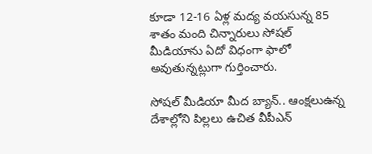కూడా 12-16 ఏళ్ల మద్య వయసున్న 85 శాతం మంది చిన్నారులు సోషల్ మీడియాను ఏదో విధంగా ఫాలో అవుతున్నట్లుగా గుర్తించారు.

సోషల్ మీడియా మీద బ్యాన్.. ఆంక్షలుఉన్న దేశాల్లోని పిల్లలు ఉచిత వీపీఎన్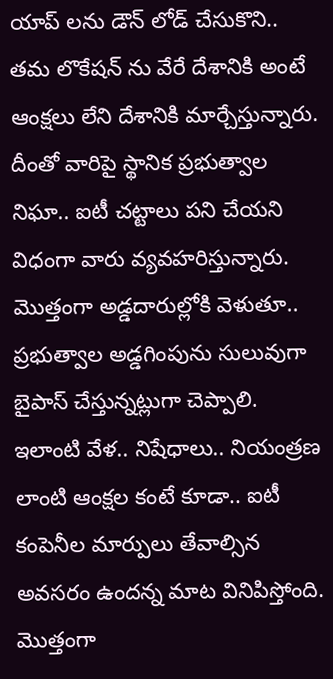యాప్ లను డౌన్ లోడ్ చేసుకొని.. తమ లొకేషన్ ను వేరే దేశానికి అంటే ఆంక్షలు లేని దేశానికి మార్చేస్తున్నారు. దీంతో వారిపై స్థానిక ప్రభుత్వాల నిఘా.. ఐటీ చట్టాలు పని చేయని విధంగా వారు వ్యవహరిస్తున్నారు. మొత్తంగా అడ్డదారుల్లోకి వెళుతూ.. ప్రభుత్వాల అడ్డగింపును సులువుగా బైపాస్ చేస్తున్నట్లుగా చెప్పాలి. ఇలాంటి వేళ.. నిషేధాలు.. నియంత్రణ లాంటి ఆంక్షల కంటే కూడా.. ఐటీ కంపెనీల మార్పులు తేవాల్సిన అవసరం ఉందన్న మాట వినిపిస్తోంది. మొత్తంగా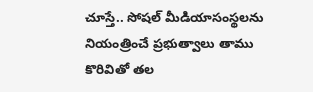చూస్తే.. సోషల్ మీడియాసంస్థలను నియంత్రించే ప్రభుత్వాలు తాము కొరివితో తల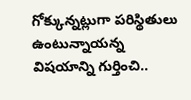గోక్కున్నట్లుగా పరిస్థితులు ఉంటున్నాయన్న విషయాన్ని గుర్తించి..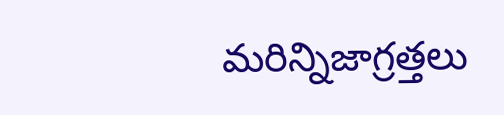మరిన్నిజాగ్రత్తలు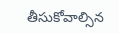తీసుకోవాల్సిన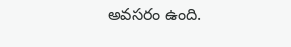అవసరం ఉంది.